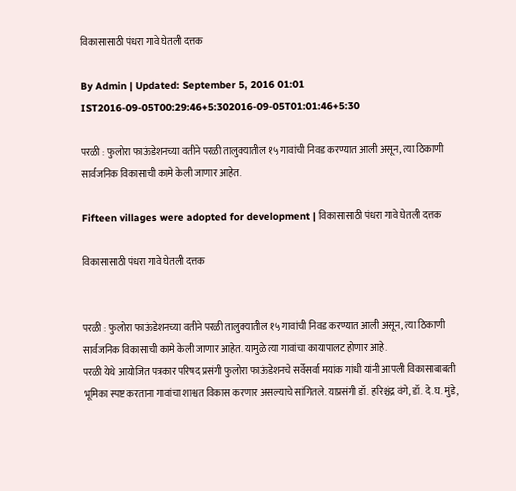विकासासाठी पंधरा गावे घेतली दत्तक

By Admin | Updated: September 5, 2016 01:01 IST2016-09-05T00:29:46+5:302016-09-05T01:01:46+5:30

परळी : फुलोरा फाऊंडेशनच्या वतीने परळी तालुक्यातील १५ गावांची निवड करण्यात आली असून, त्या ठिकाणी सार्वजनिक विकासाची कामे केली जाणार आहेत.

Fifteen villages were adopted for development | विकासासाठी पंधरा गावे घेतली दत्तक

विकासासाठी पंधरा गावे घेतली दत्तक


परळी : फुलोरा फाऊंडेशनच्या वतीने परळी तालुक्यातील १५ गावांची निवड करण्यात आली असून, त्या ठिकाणी सार्वजनिक विकासाची कामे केली जाणार आहेत. यामुळे त्या गावांचा कायापालट होणार आहे.
परळी येथे आयोजित पत्रकार परिषद प्रसंगी फुलोरा फाऊंडेशनचे सर्वेसर्वा मयांक गांधी यांनी आपली विकासाबाबती भूमिका स्पष्ट करताना गावांचा शाश्वत विकास करणार असल्याचे सांगितले. याप्रसंगी डॉ. हरिश्चंद्र वंगे, डॉ. दे.घ. मुंडे,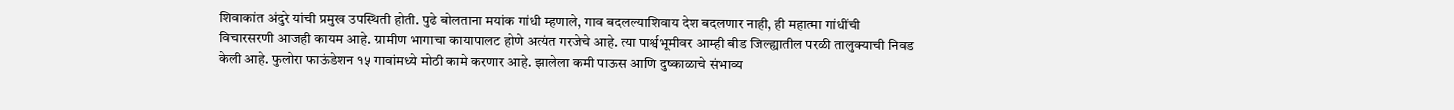शिवाकांत अंदुरे यांची प्रमुख उपस्थिती होती. पुढे बोलताना मयांक गांधी म्हणाले, गाव बदलल्याशिवाय देश बदलणार नाही, ही महात्मा गांधींची विचारसरणी आजही कायम आहे. ग्रामीण भागाचा कायापालट होणे अत्यंत गरजेचे आहे. त्या पार्श्वभूमीवर आम्ही बीड जिल्ह्यातील परळी तालुक्याची निवड केली आहे. फुलोरा फाऊंडेशन १५ गावांमध्ये मोठी कामे करणार आहे. झालेला कमी पाऊस आणि दुष्काळाचे संभाव्य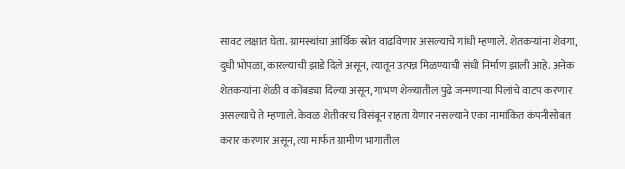सावट लक्षात घेता. ग्रामस्थांचा आर्थिक स्रोत वाढविणार असल्याचे गांधी म्हणाले. शेतकऱ्यांना शेवगा, दुधी भोपळा, कारल्याची झाडे दिले असून, त्यातून उत्पन्न मिळण्याची संधी निर्माण झाली आहे. अनेक शेतकऱ्यांना शेळी व कोंबड्या दिल्या असून, गाभण शेळ्यातील पुढे जन्मणाऱ्या पिलांचे वाटप करणार असल्याचे ते म्हणाले. केवळ शेतीवरच विसंबून राहता येणार नसल्याने एका नामांकित कंपनीसोबत करार करणार असून, त्या मार्फत ग्रामीण भागातील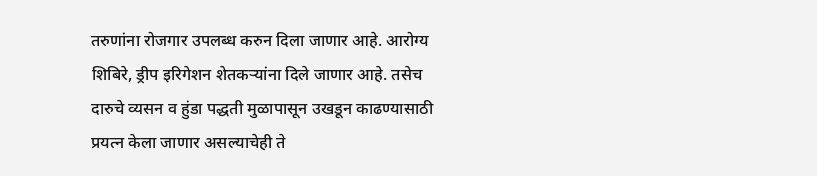तरुणांना रोजगार उपलब्ध करुन दिला जाणार आहे. आरोग्य शिबिरे, ड्रीप इरिगेशन शेतकऱ्यांना दिले जाणार आहे. तसेच दारुचे व्यसन व हुंडा पद्धती मुळापासून उखडून काढण्यासाठी प्रयत्न केला जाणार असल्याचेही ते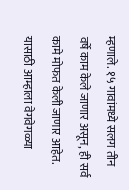म्हणाले. १५ गावांमध्ये सलग तीन वर्षे काम केले जाणार असून, ही सर्व कामे मोफत केली जाणार आहेत. यासाठी आम्हाला वेगवेगळ्या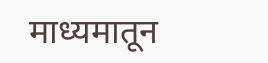माध्यमातून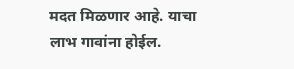मदत मिळणार आहे. याचा लाभ गावांना होईल.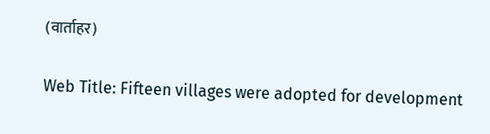(वार्ताहर)

Web Title: Fifteen villages were adopted for development